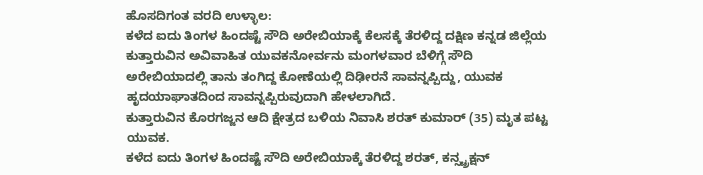ಹೊಸದಿಗಂತ ವರದಿ ಉಳ್ಳಾಲ:
ಕಳೆದ ಐದು ತಿಂಗಳ ಹಿಂದಷ್ಟೆ ಸೌದಿ ಅರೇಬಿಯಾಕ್ಕೆ ಕೆಲಸಕ್ಕೆ ತೆರಳಿದ್ದ ದಕ್ಷಿಣ ಕನ್ನಡ ಜಿಲ್ಲೆಯ ಕುತ್ತಾರುವಿನ ಅವಿವಾಹಿತ ಯುವಕನೋರ್ವನು ಮಂಗಳವಾರ ಬೆಳಿಗ್ಗೆ ಸೌದಿ ಅರೇಬಿಯಾದಲ್ಲಿ ತಾನು ತಂಗಿದ್ದ ಕೋಣೆಯಲ್ಲಿ ದಿಢೀರನೆ ಸಾವನ್ನಪ್ಪಿದ್ದು, ಯುವಕ ಹೃದಯಾಘಾತದಿಂದ ಸಾವನ್ನಪ್ಪಿರುವುದಾಗಿ ಹೇಳಲಾಗಿದೆ.
ಕುತ್ತಾರುವಿನ ಕೊರಗಜ್ಜನ ಆದಿ ಕ್ಷೇತ್ರದ ಬಳಿಯ ನಿವಾಸಿ ಶರತ್ ಕುಮಾರ್ (35) ಮೃತ ಪಟ್ಟ ಯುವಕ.
ಕಳೆದ ಐದು ತಿಂಗಳ ಹಿಂದಷ್ಟೆ ಸೌದಿ ಅರೇಬಿಯಾಕ್ಕೆ ತೆರಳಿದ್ದ ಶರತ್, ಕನ್ಸ್ಟ್ರಕ್ಷನ್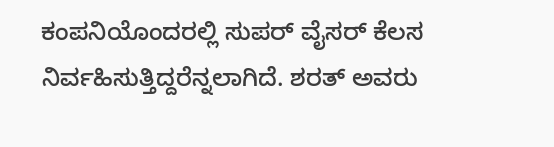ಕಂಪನಿಯೊಂದರಲ್ಲಿ ಸುಪರ್ ವೈಸರ್ ಕೆಲಸ ನಿರ್ವಹಿಸುತ್ತಿದ್ದರೆನ್ನಲಾಗಿದೆ. ಶರತ್ ಅವರು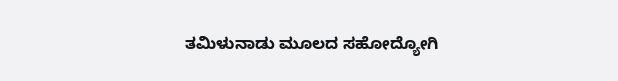ತಮಿಳುನಾಡು ಮೂಲದ ಸಹೋದ್ಯೋಗಿ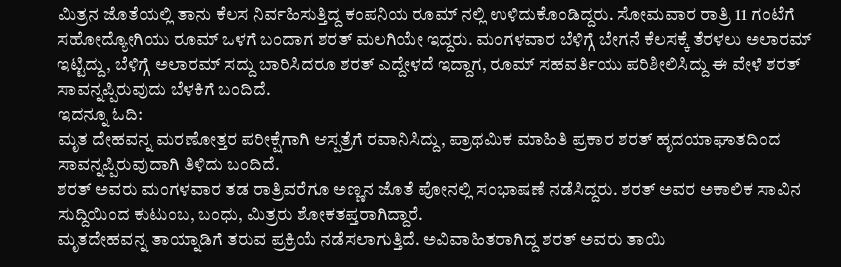ಮಿತ್ರನ ಜೊತೆಯಲ್ಲಿ ತಾನು ಕೆಲಸ ನಿರ್ವಹಿಸುತ್ತಿದ್ದ ಕಂಪನಿಯ ರೂಮ್ ನಲ್ಲಿ ಉಳಿದುಕೊಂಡಿದ್ದರು. ಸೋಮವಾರ ರಾತ್ರಿ 11 ಗಂಟೆಗೆ ಸಹೋದ್ಯೋಗಿಯು ರೂಮ್ ಒಳಗೆ ಬಂದಾಗ ಶರತ್ ಮಲಗಿಯೇ ಇದ್ದರು. ಮಂಗಳವಾರ ಬೆಳಿಗ್ಗೆ ಬೇಗನೆ ಕೆಲಸಕ್ಕೆ ತೆರಳಲು ಅಲಾರಮ್ ಇಟ್ಟಿದ್ದು, ಬೆಳಿಗ್ಗೆ ಅಲಾರಮ್ ಸದ್ದು ಬಾರಿಸಿದರೂ ಶರತ್ ಎದ್ದೇಳದೆ ಇದ್ದಾಗ, ರೂಮ್ ಸಹವರ್ತಿಯು ಪರಿಶೀಲಿಸಿದ್ದು ಈ ವೇಳೆ ಶರತ್ ಸಾವನ್ನಪ್ಪಿರುವುದು ಬೆಳಕಿಗೆ ಬಂದಿದೆ.
ಇದನ್ನೂ ಓದಿ:
ಮೃತ ದೇಹವನ್ನ ಮರಣೋತ್ತರ ಪರೀಕ್ಷೆಗಾಗಿ ಆಸ್ಪತ್ರೆಗೆ ರವಾನಿಸಿದ್ದು, ಪ್ರಾಥಮಿಕ ಮಾಹಿತಿ ಪ್ರಕಾರ ಶರತ್ ಹೃದಯಾಘಾತದಿಂದ ಸಾವನ್ನಪ್ಪಿರುವುದಾಗಿ ತಿಳಿದು ಬಂದಿದೆ.
ಶರತ್ ಅವರು ಮಂಗಳವಾರ ತಡ ರಾತ್ರಿವರೆಗೂ ಅಣ್ಣನ ಜೊತೆ ಪೋನಲ್ಲಿ ಸಂಭಾಷಣೆ ನಡೆಸಿದ್ದರು. ಶರತ್ ಅವರ ಅಕಾಲಿಕ ಸಾವಿನ ಸುದ್ದಿಯಿಂದ ಕುಟುಂಬ, ಬಂಧು, ಮಿತ್ರರು ಶೋಕತಪ್ತರಾಗಿದ್ದಾರೆ.
ಮೃತದೇಹವನ್ನ ತಾಯ್ನಾಡಿಗೆ ತರುವ ಪ್ರಕ್ರಿಯೆ ನಡೆಸಲಾಗುತ್ತಿದೆ. ಅವಿವಾಹಿತರಾಗಿದ್ದ ಶರತ್ ಅವರು ತಾಯಿ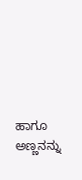ಹಾಗೂ ಅಣ್ಣನನ್ನು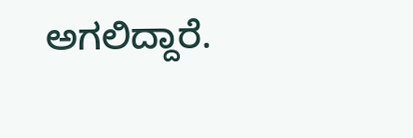ಅಗಲಿದ್ದಾರೆ.